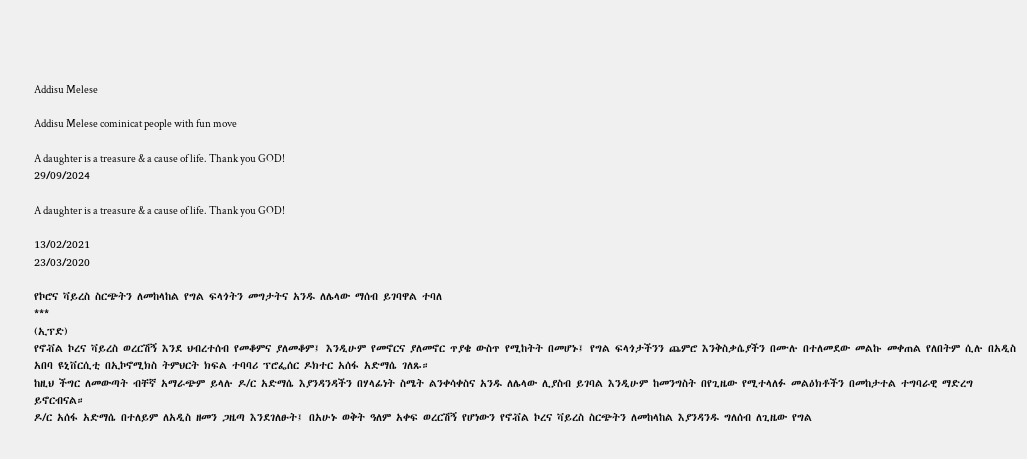Addisu Melese

Addisu Melese cominicat people with fun move

A daughter is a treasure & a cause of life. Thank you GOD!
29/09/2024

A daughter is a treasure & a cause of life. Thank you GOD!

13/02/2021
23/03/2020

የኮሮና ቫይረስ ስርጭትን ለመከላከል የግል ፍላጎትን መግታትና አንዱ ለሌላው ማሰብ ይገባዋል ተባለ
***
(ኢፕድ)
የኖቭል ኮረና ቫይረስ ወረርሽኝ እንደ ህብረተሰብ የመቆምና ያለመቆም፤ እንዲሁም የመኖርና ያለመኖር ጥያቄ ውስጥ የሚከትት በመሆኑ፤ የግል ፍላጎታችንን ጨምሮ እንቅስቃሴያችን በሙሉ በተለመደው መልኩ መቀጠል የለበትም ሲሉ በአዲስ አበባ ዩኒቨርሲቲ በኢኮኖሚክስ ትምህርት ክፍል ተባባሪ ፕሮፌሰር ዶክተር አሰፋ አድማሴ ገለጹ።
ከዚህ ችግር ለመውጣት ብቸኛ አማራጭም ይላሉ ዶ/ር አድማሴ እያንዳንዳችን በሃላፊነት ስሜት ልንቀሳቀስና አንዱ ለሌላው ሊያስብ ይገባል እንዲሁም ከመንግስት በየጊዜው የሚተላለፉ መልዕክቶችን በመከታተል ተግባራዊ ማድረግ ይኖርብናል።
ዶ/ር አሰፋ አድማሴ በተለይም ለአዲስ ዘመን ጋዜጣ እንደገለፁት፤ በአሁኑ ወቅት ዓለም አቀፍ ወረርሽኝ የሆነውን የኖቭል ኮረና ቫይረስ ስርጭትን ለመከላከል እያንዳንዱ ግለሰብ ለጊዜው የግል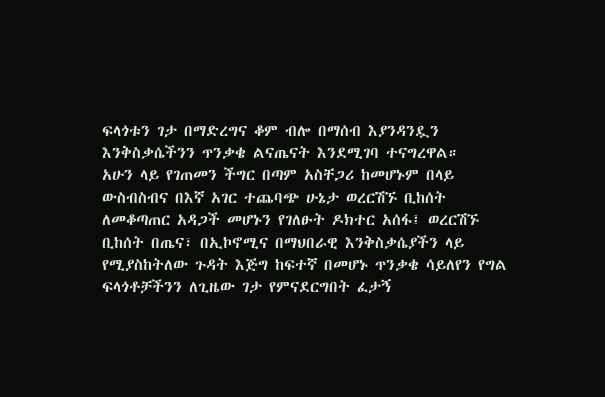ፍላጎቱን ገታ በማድረግና ቆም ብሎ በማሰብ እያንዳንዷን እንቅስቃሴችንን ጥንቃቄ ልናጤናት እንደሚገባ ተናግረዋል።
አሁን ላይ የገጠመን ችግር በጣም አስቸጋሪ ከመሆኑም በላይ ውስብስብና በእኛ አገር ተጨባጭ ሁኔታ ወረርሽኙ ቢከሰት ለመቆጣጠር አዳጋች መሆኑን የገለፁት ዶክተር አሰፋ፤ ወረርሽኙ ቢከሰት በጤና፣ በኢኮኖሚና በማህበራዊ እንቅስቃሴያችን ላይ የሚያስከትለው ጉዳት እጅግ ከፍተኛ በመሆኑ ጥንቃቄ ሳይለየን የግል ፍላጎቶቻችንን ለጊዜው ገታ የምናደርግበት ፈታኝ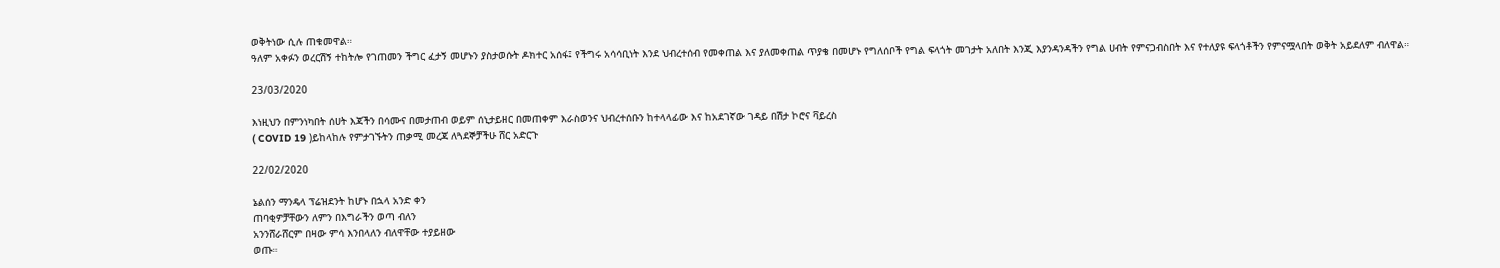ወቅትነው ሲሉ ጠቁመዋል።
ዓለም አቀፉን ወረርሽኝ ተከትሎ የገጠመን ችግር ፈታኝ መሆኑን ያስታወሱት ዶክተር አሰፋ፤ የችግሩ አሳሳቢነት እንደ ህብረተሰብ የመቀጠል እና ያለመቀጠል ጥያቄ በመሆኑ የግለሰቦች የግል ፍላጎት መገታት አለበት እንጂ እያንዳንዳችን የግል ሀብት የምናጋብስበት እና የተለያዩ ፍላጎቶችን የምናሟላበት ወቅት አይደለም ብለዋል።

23/03/2020

እነዚህን በምንነካበት ሰሀት እጃችን በሳሙና በመታጠብ ወይም ሰኒታይዘር በመጠቀም እራስወንና ህብረተሰቡን ከተላላፊው እና ከአደገኛው ገዳይ በሽታ ኮሮና ቫይረስ
( COVID 19 )ይከላከሉ የምታገኙትን ጠቃሚ መረጃ ለጓደኞቻችሁ ሸር አድርጉ

22/02/2020

ኔልሰን ማንዴላ ፕሬዝደንት ከሆኑ በኋላ አንድ ቀን
ጠባቂዎቻቸውን ለምን በእግራችን ወጣ ብለን
አንንሸራሸርም በዛው ምሳ እንበላለን ብለዋቸው ተያይዘው
ወጡ።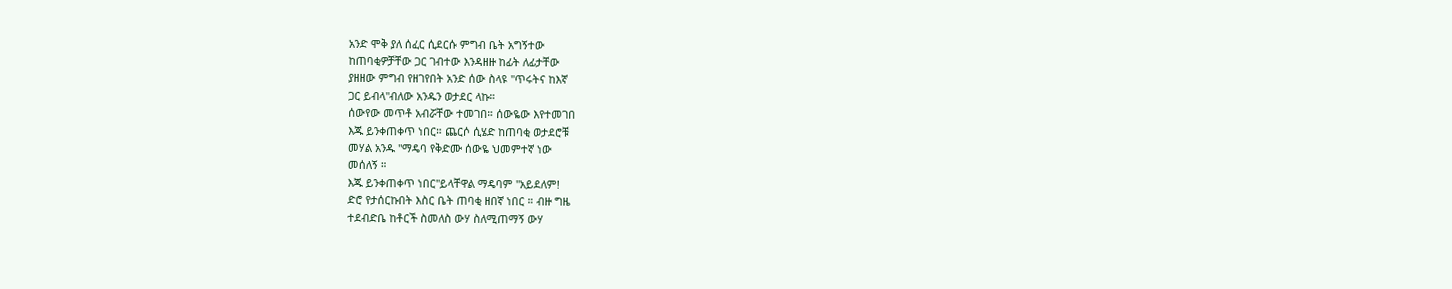አንድ ሞቅ ያለ ሰፈር ሲደርሱ ምግብ ቤት አግኝተው
ከጠባቂዎቻቸው ጋር ገብተው እንዳዘዙ ከፊት ለፊታቸው
ያዘዘው ምግብ የዘገየበት አንድ ሰው ስላዩ "ጥሩትና ከእኛ
ጋር ይብላ"ብለው አንዱን ወታደር ላኩ።
ሰውየው መጥቶ አብሯቸው ተመገበ። ሰውዬው እየተመገበ
እጁ ይንቀጠቀጥ ነበር። ጨርሶ ሲሄድ ከጠባቂ ወታደሮቹ
መሃል አንዱ "ማዴባ የቅድሙ ሰውዬ ህመምተኛ ነው
መሰለኝ ።
እጁ ይንቀጠቀጥ ነበር"ይላቸዋል ማዴባም "አይደለም!
ድሮ የታሰርኩበት እስር ቤት ጠባቂ ዘበኛ ነበር ። ብዙ ግዜ
ተደብድቤ ከቶርች ስመለስ ውሃ ስለሚጠማኝ ውሃ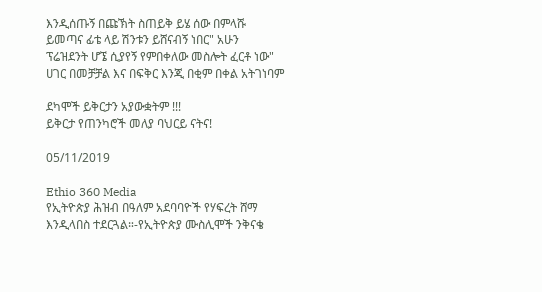እንዲሰጡኝ በጩኽት ስጠይቅ ይሄ ሰው በምላሹ
ይመጣና ፊቴ ላይ ሽንቱን ይሸናብኝ ነበር" አሁን
ፕሬዝደንት ሆኜ ሲያየኝ የምበቀለው መስሎት ፈርቶ ነው"
ሀገር በመቻቻል እና በፍቅር እንጂ በቂም በቀል አትገነባም

ደካሞች ይቅርታን አያውቋትም !!!
ይቅርታ የጠንካሮች መለያ ባህርይ ናትና!

05/11/2019

Ethio 360 Media
የኢትዮጵያ ሕዝብ በዓለም አደባባዮች የሃፍረት ሸማ
እንዲላበስ ተደርጓል።-የኢትዮጵያ ሙስሊሞች ንቅናቄ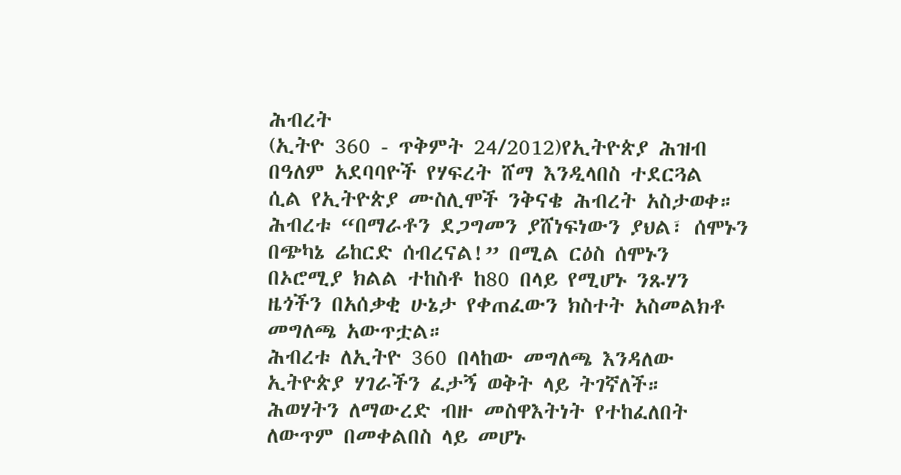ሕብረት
(ኢትዮ 360 - ጥቅምት 24/2012)የኢትዮጵያ ሕዝብ
በዓለም አደባባዮች የሃፍረት ሸማ እንዲላበስ ተደርጓል
ሲል የኢትዮጵያ ሙስሊሞች ንቅናቄ ሕብረት አስታወቀ።
ሕብረቱ “በማራቶን ደጋግመን ያሸነፍነውን ያህል፣ ሰሞኑን
በጭካኔ ሬከርድ ሰብረናል!” በሚል ርዕስ ሰሞኑን
በኦሮሚያ ክልል ተከስቶ ከ80 በላይ የሚሆኑ ንጹሃን
ዜጎችን በአሰቃቂ ሁኔታ የቀጠፈውን ክስተት አስመልክቶ
መግለጫ አውጥቷል።
ሕብረቱ ለኢትዮ 360 በላከው መግለጫ እንዳለው
ኢትዮጵያ ሃገራችን ፈታኝ ወቅት ላይ ትገኛለች።
ሕወሃትን ለማውረድ ብዙ መስዋእትነት የተከፈለበት
ለውጥም በመቀልበስ ላይ መሆኑ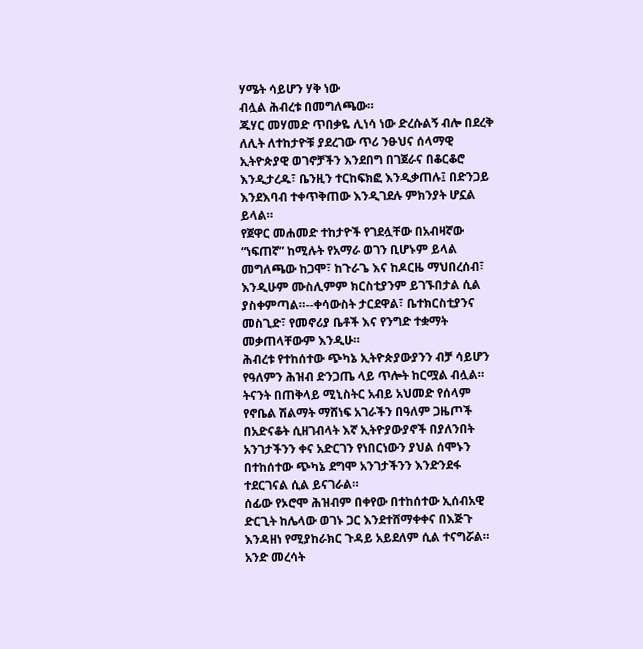ሃሜት ሳይሆን ሃቅ ነው
ብሏል ሕብረቱ በመግለጫው።
ጁሃር መሃመድ ጥበቃዬ ሊነሳ ነው ድረሱልኝ ብሎ በደረቅ
ለሊት ለተከታዮቹ ያደረገው ጥሪ ንፁህና ሰላማዊ
ኢትዮጵያዊ ወገኖቻችን እንደበግ በገጀራና በቆርቆሮ
እንዲታረዱ፣ ቤንዚን ተርከፍክፎ እንዲቃጠሉ፤ በድንጋይ
እንደእባብ ተቀጥቅጠው እንዲገደሉ ምክንያት ሆኗል
ይላል።
የጀዋር መሐመድ ተከታዮች የገደሏቸው በአብዛኛው
“ነፍጠኛ” ከሚሉት የአማራ ወገን ቢሆኑም ይላል
መግለጫው ከጋሞ፣ ከጉራጌ እና ከዶርዜ ማህበረሰብ፣
እንዲሁም ሙስሊምም ክርስቲያንም ይገኙበታል ሲል
ያስቀምጣል።--ቀሳውስት ታርደዋል፣ ቤተክርስቲያንና
መስጊድ፣ የመኖሪያ ቤቶች እና የንግድ ተቋማት
መቃጠላቸውም እንዲሁ።
ሕብረቱ የተከሰተው ጭካኔ ኢትዮጵያውያንን ብቻ ሳይሆን
የዓለምን ሕዝብ ድንጋጤ ላይ ጥሎት ከርሟል ብሏል።
ትናንት በጠቅላይ ሚኒስትር አብይ አህመድ የሰላም
የኖቤል ሽልማት ማሸነፍ አገራችን በዓለም ጋዜጦች
በአድናቆት ሲዘገብላት እኛ ኢትዮያውያኖች በያለንበት
አንገታችንን ቀና አድርገን የነበርነውን ያህል ሰሞኑን
በተከሰተው ጭካኔ ደግሞ አንገታችንን እንድንደፋ
ተደርገናል ሲል ይናገራል።
ሰፊው የኦሮሞ ሕዝብም በቀየው በተከሰተው ኢሰብአዊ
ድርጊት ከሌላው ወገኑ ጋር እንደተሸማቀቀና በእጅጉ
እንዳዘነ የሚያከራክር ጉዳይ አይደለም ሲል ተናግሯል።
አንድ መረሳት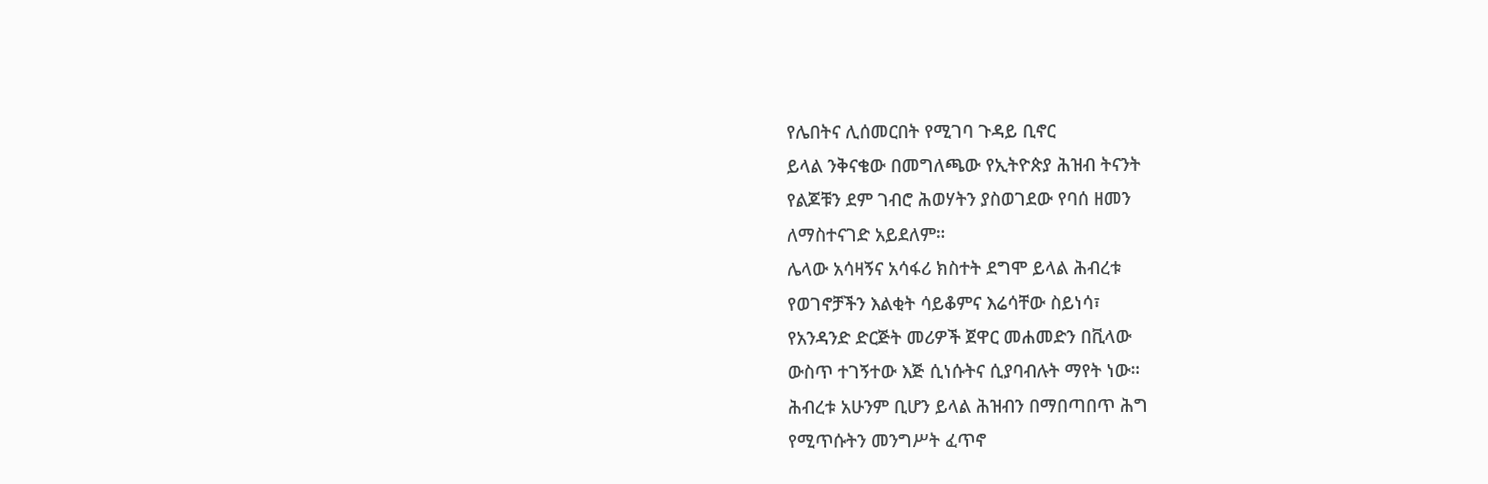የሌበትና ሊሰመርበት የሚገባ ጉዳይ ቢኖር
ይላል ንቅናቄው በመግለጫው የኢትዮጵያ ሕዝብ ትናንት
የልጆቹን ደም ገብሮ ሕወሃትን ያስወገደው የባሰ ዘመን
ለማስተናገድ አይደለም።
ሌላው አሳዛኝና አሳፋሪ ክስተት ደግሞ ይላል ሕብረቱ
የወገኖቻችን እልቂት ሳይቆምና እሬሳቸው ስይነሳ፣
የአንዳንድ ድርጅት መሪዎች ጀዋር መሐመድን በቪላው
ውስጥ ተገኝተው እጅ ሲነሱትና ሲያባብሉት ማየት ነው።
ሕብረቱ አሁንም ቢሆን ይላል ሕዝብን በማበጣበጥ ሕግ
የሚጥሱትን መንግሥት ፈጥኖ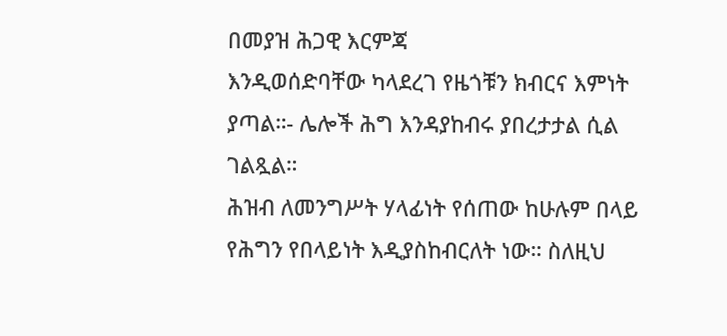በመያዝ ሕጋዊ እርምጃ
እንዲወሰድባቸው ካላደረገ የዜጎቹን ክብርና እምነት
ያጣል።- ሌሎች ሕግ እንዳያከብሩ ያበረታታል ሲል
ገልጿል።
ሕዝብ ለመንግሥት ሃላፊነት የሰጠው ከሁሉም በላይ
የሕግን የበላይነት እዲያስከብርለት ነው። ስለዚህ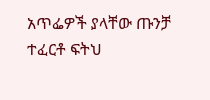አጥፌዎች ያላቸው ጡንቻ ተፈርቶ ፍትህ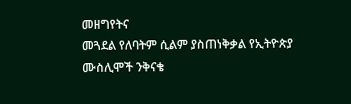መዘግየትና
መጓደል የለባትም ሲልም ያስጠነቅቃል የኢትዮጵያ
ሙስሊሞች ንቅናቄ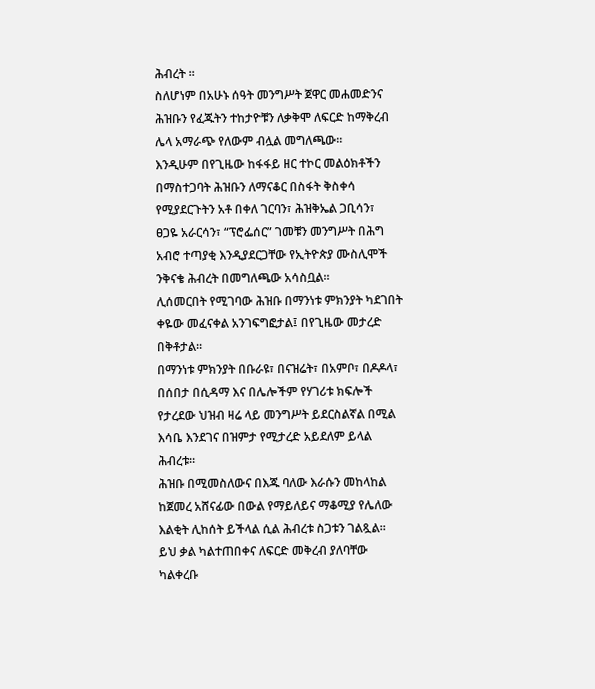ሕብረት ።
ስለሆነም በአሁኑ ሰዓት መንግሥት ጀዋር መሐመድንና
ሕዝቡን የፈጁትን ተከታዮቹን ለቃቅሞ ለፍርድ ከማቅረብ
ሌላ አማራጭ የለውም ብሏል መግለጫው።
እንዲሁም በየጊዜው ከፋፋይ ዘር ተኮር መልዕክቶችን
በማስተጋባት ሕዝቡን ለማናቆር በስፋት ቅስቀሳ
የሚያደርጉትን አቶ በቀለ ገርባን፣ ሕዝቅኤል ጋቢሳን፣
ፀጋዬ አራርሳን፣ “ፕሮፌሰር” ገመቹን መንግሥት በሕግ
አብሮ ተጣያቂ እንዲያደርጋቸው የኢትዮጵያ ሙስሊሞች
ንቅናቄ ሕብረት በመግለጫው አሳስቧል።
ሊሰመርበት የሚገባው ሕዝቡ በማንነቱ ምክንያት ካደገበት
ቀዬው መፈናቀል አንገፍግፎታል፤ በየጊዜው መታረድ
በቅቶታል።
በማንነቱ ምክንያት በቡራዩ፣ በናዝሬት፣ በአምቦ፣ በዶዶላ፣
በሰበታ በሲዳማ እና በሌሎችም የሃገሪቱ ክፍሎች
የታረደው ህዝብ ዛሬ ላይ መንግሥት ይደርስልኛል በሚል
እሳቤ እንደገና በዝምታ የሚታረድ አይደለም ይላል
ሕብረቱ።
ሕዝቡ በሚመስለውና በእጁ ባለው እራሱን መከላከል
ከጀመረ አሸናፊው በውል የማይለይና ማቆሚያ የሌለው
እልቂት ሊከሰት ይችላል ሲል ሕብረቱ ስጋቱን ገልጿል።
ይህ ቃል ካልተጠበቀና ለፍርድ መቅረብ ያለባቸው
ካልቀረቡ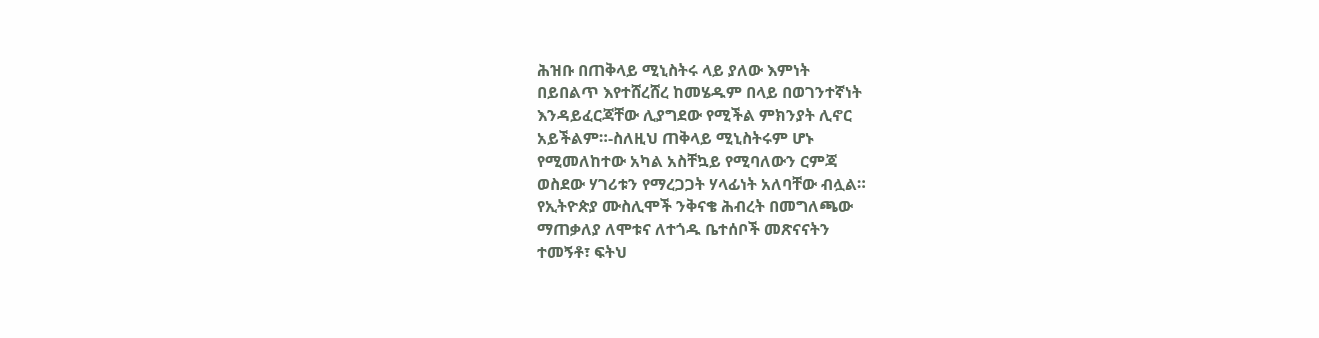ሕዝቡ በጠቅላይ ሚኒስትሩ ላይ ያለው እምነት
በይበልጥ እየተሸረሸረ ከመሄዱም በላይ በወገንተኛነት
እንዳይፈርጃቸው ሊያግደው የሚችል ምክንያት ሊኖር
አይችልም።-ስለዚህ ጠቅላይ ሚኒስትሩም ሆኑ
የሚመለከተው አካል አስቸኳይ የሚባለውን ርምጃ
ወስደው ሃገሪቱን የማረጋጋት ሃላፊነት አለባቸው ብሏል።
የኢትዮጵያ ሙስሊሞች ንቅናቄ ሕብረት በመግለጫው
ማጠቃለያ ለሞቱና ለተጎዱ ቤተሰቦች መጽናናትን
ተመኝቶ፣ ፍትህ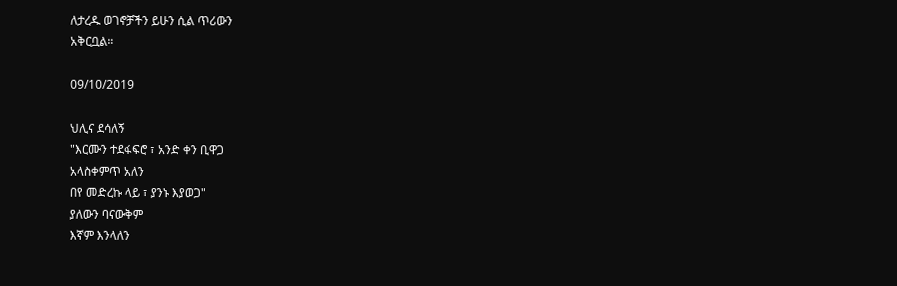ለታረዱ ወገኖቻችን ይሁን ሲል ጥሪውን
አቅርቧል።

09/10/2019

ህሊና ደሳለኝ
"እርሙን ተደፋፍሮ ፣ አንድ ቀን ቢዋጋ
አላስቀምጥ አለን
በየ መድረኩ ላይ ፣ ያንኑ እያወጋ"
ያለውን ባናውቅም
እኛም እንላለን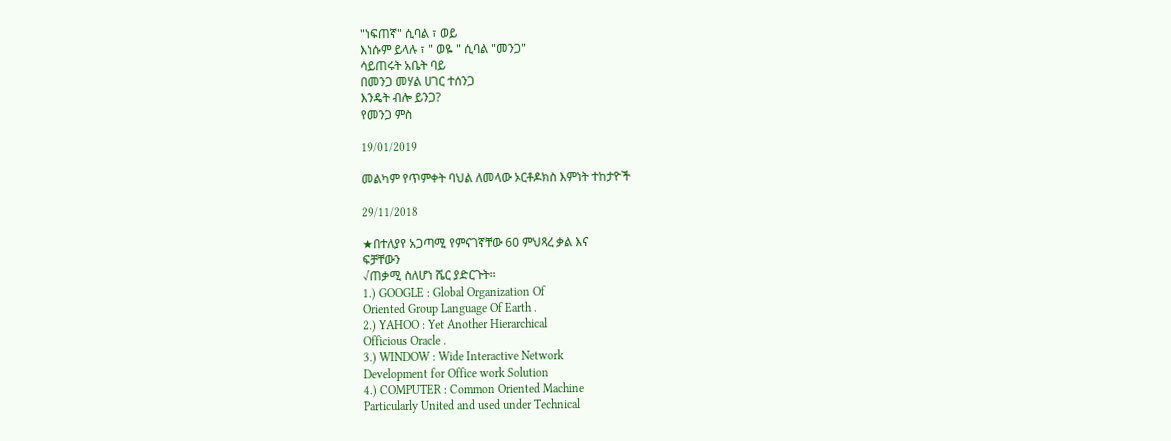"ነፍጠኛ" ሲባል ፣ ወይ
እነሱም ይላሉ ፣ " ወዬ " ሲባል "መንጋ"
ሳይጠሩት አቤት ባይ
በመንጋ መሃል ሀገር ተሰንጋ
እንዴት ብሎ ይንጋ?
የመንጋ ምስ

19/01/2019

መልካም የጥምቀት ባህል ለመላው ኦርቶዶክስ እምነት ተከታዮች

29/11/2018

★በተለያየ አጋጣሚ የምናገኛቸው 60 ምህጻረ ቃል እና
ፍቻቸውን
√ጠቃሚ ስለሆነ ሼር ያድርጉት።
1.) GOOGLE : Global Organization Of
Oriented Group Language Of Earth .
2.) YAHOO : Yet Another Hierarchical
Officious Oracle .
3.) WINDOW : Wide Interactive Network
Development for Office work Solution
4.) COMPUTER : Common Oriented Machine
Particularly United and used under Technical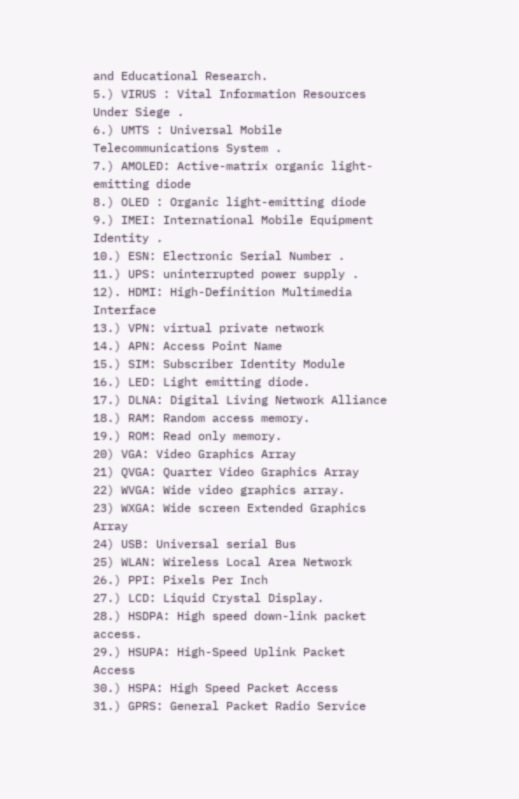and Educational Research.
5.) VIRUS : Vital Information Resources
Under Siege .
6.) UMTS : Universal Mobile
Telecommunications System .
7.) AMOLED: Active-matrix organic light-
emitting diode
8.) OLED : Organic light-emitting diode
9.) IMEI: International Mobile Equipment
Identity .
10.) ESN: Electronic Serial Number .
11.) UPS: uninterrupted power supply .
12). HDMI: High-Definition Multimedia
Interface
13.) VPN: virtual private network
14.) APN: Access Point Name
15.) SIM: Subscriber Identity Module
16.) LED: Light emitting diode.
17.) DLNA: Digital Living Network Alliance
18.) RAM: Random access memory.
19.) ROM: Read only memory.
20) VGA: Video Graphics Array
21) QVGA: Quarter Video Graphics Array
22) WVGA: Wide video graphics array.
23) WXGA: Wide screen Extended Graphics
Array
24) USB: Universal serial Bus
25) WLAN: Wireless Local Area Network
26.) PPI: Pixels Per Inch
27.) LCD: Liquid Crystal Display.
28.) HSDPA: High speed down-link packet
access.
29.) HSUPA: High-Speed Uplink Packet
Access
30.) HSPA: High Speed Packet Access
31.) GPRS: General Packet Radio Service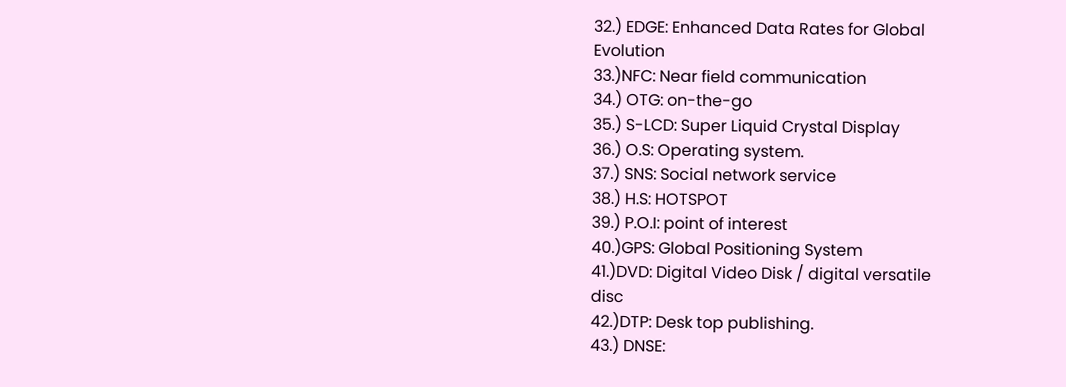32.) EDGE: Enhanced Data Rates for Global
Evolution
33.)NFC: Near field communication
34.) OTG: on-the-go
35.) S-LCD: Super Liquid Crystal Display
36.) O.S: Operating system.
37.) SNS: Social network service
38.) H.S: HOTSPOT
39.) P.O.I: point of interest
40.)GPS: Global Positioning System
41.)DVD: Digital Video Disk / digital versatile
disc
42.)DTP: Desk top publishing.
43.) DNSE: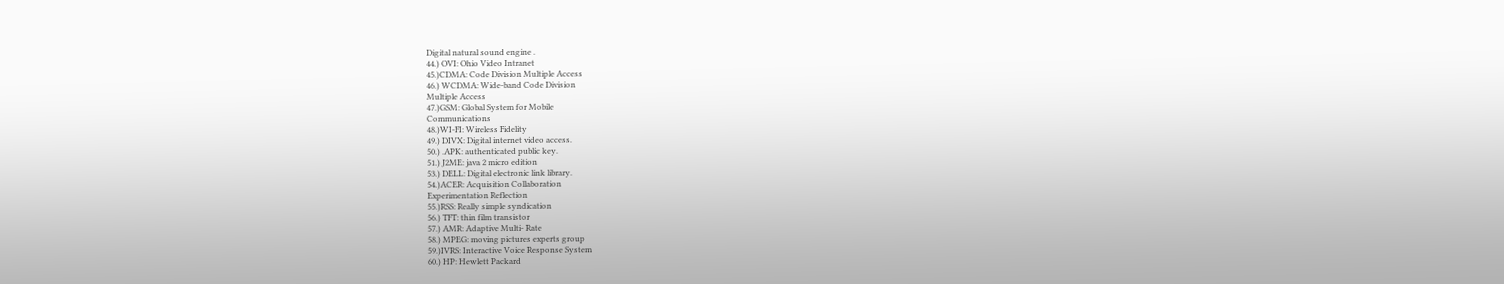Digital natural sound engine .
44.) OVI: Ohio Video Intranet
45.)CDMA: Code Division Multiple Access
46.) WCDMA: Wide-band Code Division
Multiple Access
47.)GSM: Global System for Mobile
Communications
48.)WI-FI: Wireless Fidelity
49.) DIVX: Digital internet video access.
50.) .APK: authenticated public key.
51.) J2ME: java 2 micro edition
53.) DELL: Digital electronic link library.
54.)ACER: Acquisition Collaboration
Experimentation Reflection
55.)RSS: Really simple syndication
56.) TFT: thin film transistor
57.) AMR: Adaptive Multi- Rate
58.) MPEG: moving pictures experts group
59.)IVRS: Interactive Voice Response System
60.) HP: Hewlett Packard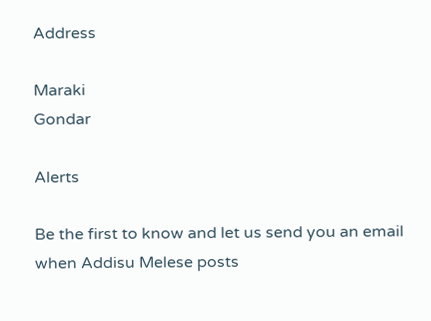Address

Maraki
Gondar

Alerts

Be the first to know and let us send you an email when Addisu Melese posts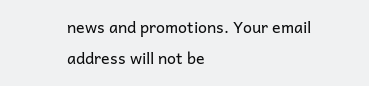news and promotions. Your email address will not be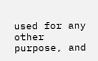used for any other purpose, and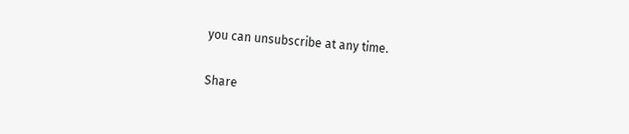you can unsubscribe at any time.

Share